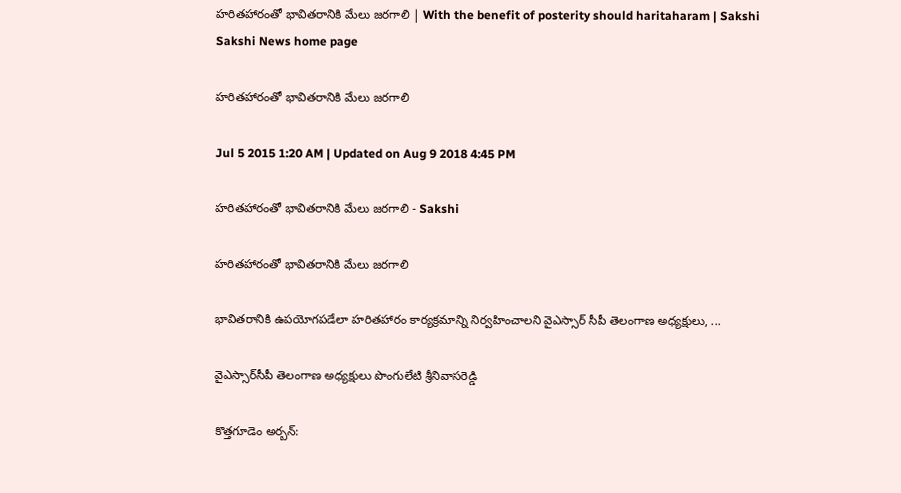హరితహారంతో భావితరానికి మేలు జరగాలి | With the benefit of posterity should haritaharam | Sakshi
Sakshi News home page

హరితహారంతో భావితరానికి మేలు జరగాలి

Jul 5 2015 1:20 AM | Updated on Aug 9 2018 4:45 PM

హరితహారంతో భావితరానికి మేలు జరగాలి - Sakshi

హరితహారంతో భావితరానికి మేలు జరగాలి

భావితరానికి ఉపయోగపడేలా హరితహారం కార్యక్రమాన్ని నిర్వహించాలని వైఎస్సార్ సీపీ తెలంగాణ అధ్యక్షులు, ...

వైఎస్సార్‌సీపీ తెలంగాణ అధ్యక్షులు పొంగులేటి శ్రీనివాసరెడ్డి

కొత్తగూడెం అర్బన్: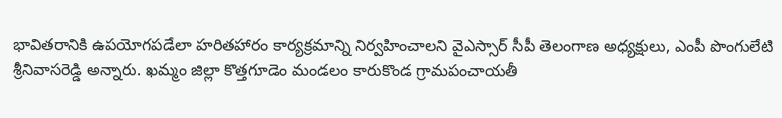భావితరానికి ఉపయోగపడేలా హరితహారం కార్యక్రమాన్ని నిర్వహించాలని వైఎస్సార్ సీపీ తెలంగాణ అధ్యక్షులు, ఎంపీ పొంగులేటి శ్రీనివాసరెడ్డి అన్నారు. ఖమ్మం జిల్లా కొత్తగూడెం మండలం కారుకొండ గ్రామపంచాయతీ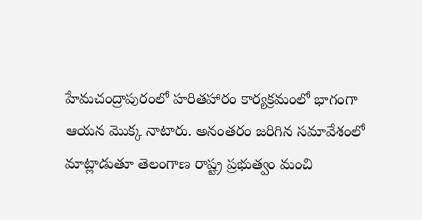హేమచంద్రాపురంలో హరితహారం కార్యక్రమంలో భాగంగా ఆయన మొక్క నాటారు. అనంతరం జరిగిన సమావేశంలో మాట్లాడుతూ తెలంగాణ రాష్ట్ర ప్రభుత్వం మంచి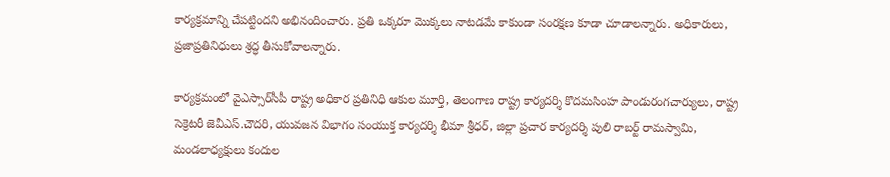కార్యక్రమాన్ని చేపట్టిందని అభినందించారు. ప్రతి ఒక్కరూ మొక్కలు నాటడమే కాకుండా సంరక్షణ కూడా చూడాలన్నారు. అధికారులు, ప్రజాప్రతినిధులు శ్రద్ధ తీసుకోవాలన్నారు.

కార్యక్రమంలో వైఎస్సార్‌సీపీ రాష్ట్ర అధికార ప్రతినిధి ఆకుల మూర్తి, తెలంగాణ రాష్ట్ర కార్యదర్శి కొదమసింహ పాండురంగచార్యులు, రాష్ట్ర సెక్రెటరీ జెవీఎస్.చౌదరి, యువజన విభాగం సంయుక్త కార్యదర్శి భీమా శ్రీధర్, జిల్లా ప్రచార కార్యదర్శి పులి రాబర్ట్ రామస్వామి, మండలాధ్యక్షులు కందుల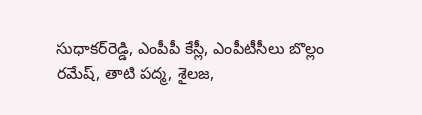సుధాకర్‌రెడ్డి, ఎంపీపీ కేస్లీ, ఎంపీటీసీలు బొల్లం రమేష్, తాటి పద్మ, శైలజ,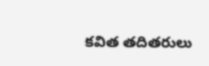కవిత తదితరులు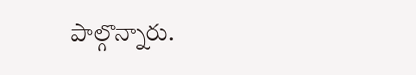పాల్గొన్నారు.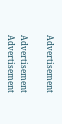Advertisement

Advertisement
Advertisement